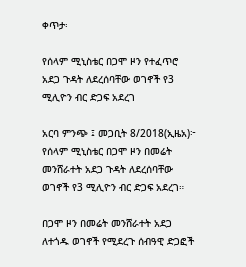ቀጥታ፡

የሰላም ሚኒስቴር በጋሞ ዞን የተፈጥሮ አደጋ ጉዳት ለደረሰባቸው ወገኖች የ3 ሚሊዮን ብር ድጋፍ አደረገ

አርባ ምንጭ ፤ መጋቢት 8/2018(ኢዜአ)፦ የሰላም ሚኒስቴር በጋሞ ዞን በመሬት መንሸራተት አደጋ ጉዳት ለደረሰባቸው ወገኖች የ3 ሚሊዮን ብር ድጋፍ አደረገ።

በጋሞ ዞን በመሬት መንሸራተት አደጋ ለተጎዱ ወገኖች የሚደረጉ ሰብዓዊ ድጋፎች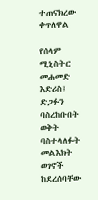ተጠናክረው ቀጥለዋል

የሰላም ሚኒስትር መሐመድ እድሪስ፤ ድጋፉን ባስረከቡበት ወቅት ባስተላለፉት መልእክት ወገኖች ከደረሰባቸው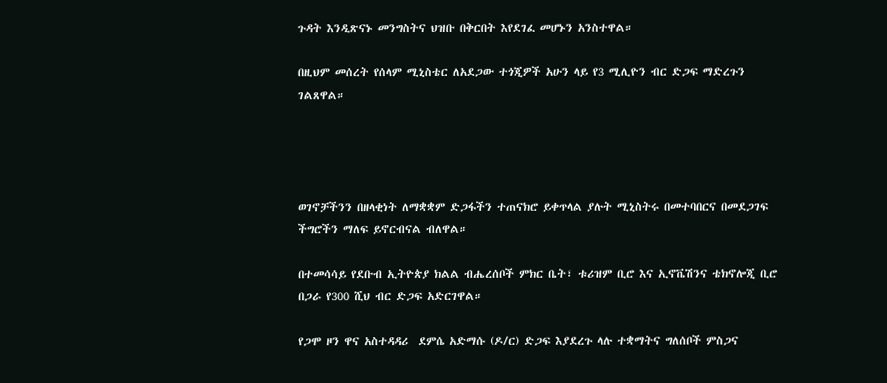ጉዳት እንዲጽናኑ መንግስትና ህዝቡ በቅርበት እየደገፈ መሆኑን አንስተዋል።

በዚህም መሰረት የሰላም ሚኒስቴር ለአደጋው ተጎጂዎች አሁን ላይ የ3 ሚሊዮን ብር ድጋፍ ማድረጉን ገልጸዋል።




ወገኖቻችንን በዘላቂነት ለማቋቋም ድጋፋችን ተጠናክሮ ይቀጥላል ያሉት ሚኒስትሩ በመተባበርና በመደጋገፍ ችግሮችን ማለፍ ይኖርብናል ብለዋል።

በተመሳሳይ የደቡብ ኢትዮጵያ ክልል ብሔረሰቦች ምክር ቤት፣ ቱሪዝም ቢሮ እና ኢኖቬሽንና ቴክኖሎጂ ቢሮ በጋራ የ300 ሺህ ብር ድጋፍ አድርገዋል።

የጋሞ ዞን ዋና አስተዳዳሪ  ደምሴ አድማሱ (ዶ/ር) ድጋፍ እያደረጉ ላሉ ተቋማትና ግለሰቦች ምስጋና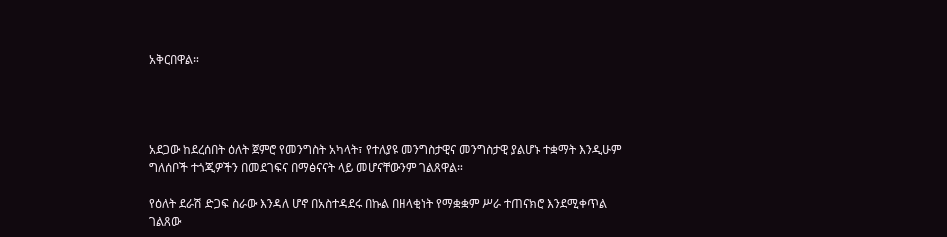አቅርበዋል።




አደጋው ከደረሰበት ዕለት ጀምሮ የመንግስት አካላት፣ የተለያዩ መንግስታዊና መንግስታዊ ያልሆኑ ተቋማት እንዲሁም ግለሰቦች ተጎጂዎችን በመደገፍና በማፅናናት ላይ መሆናቸውንም ገልጸዋል።

የዕለት ደራሽ ድጋፍ ስራው እንዳለ ሆኖ በአስተዳደሩ በኩል በዘላቂነት የማቋቋም ሥራ ተጠናክሮ እንደሚቀጥል ገልጸው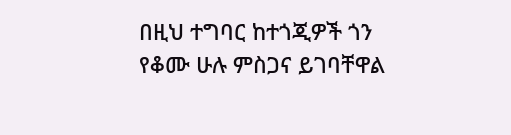በዚህ ተግባር ከተጎጂዎች ጎን የቆሙ ሁሉ ምስጋና ይገባቸዋል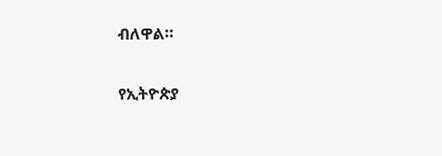ብለዋል።

የኢትዮጵያ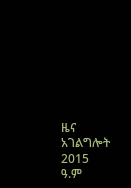ዜና አገልግሎት
2015
ዓ.ም